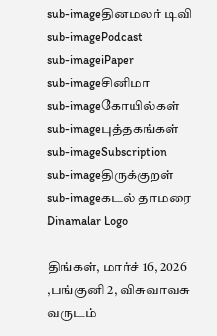sub-imageதினமலர் டிவி
sub-imagePodcast
sub-imageiPaper
sub-imageசினிமா
sub-imageகோயில்கள்
sub-imageபுத்தகங்கள்
sub-imageSubscription
sub-imageதிருக்குறள்
sub-imageகடல் தாமரை
Dinamalar Logo

திங்கள், மார்ச் 16, 2026 ,பங்குனி 2, விசுவாவசு வருடம்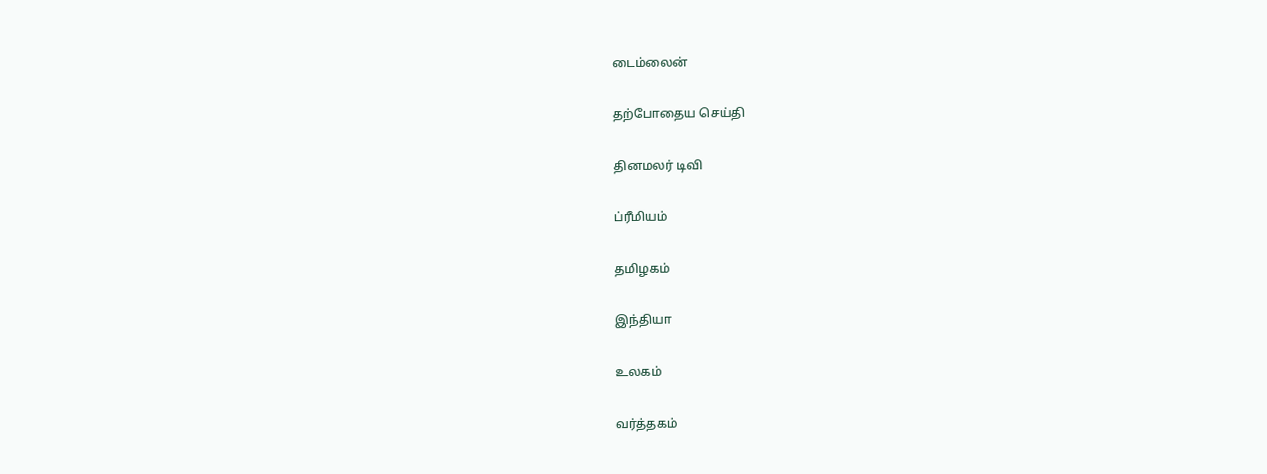டைம்லைன்


தற்போதைய செய்தி


தினமலர் டிவி


ப்ரீமியம்


தமிழகம்


இந்தியா


உலகம்


வர்த்தகம்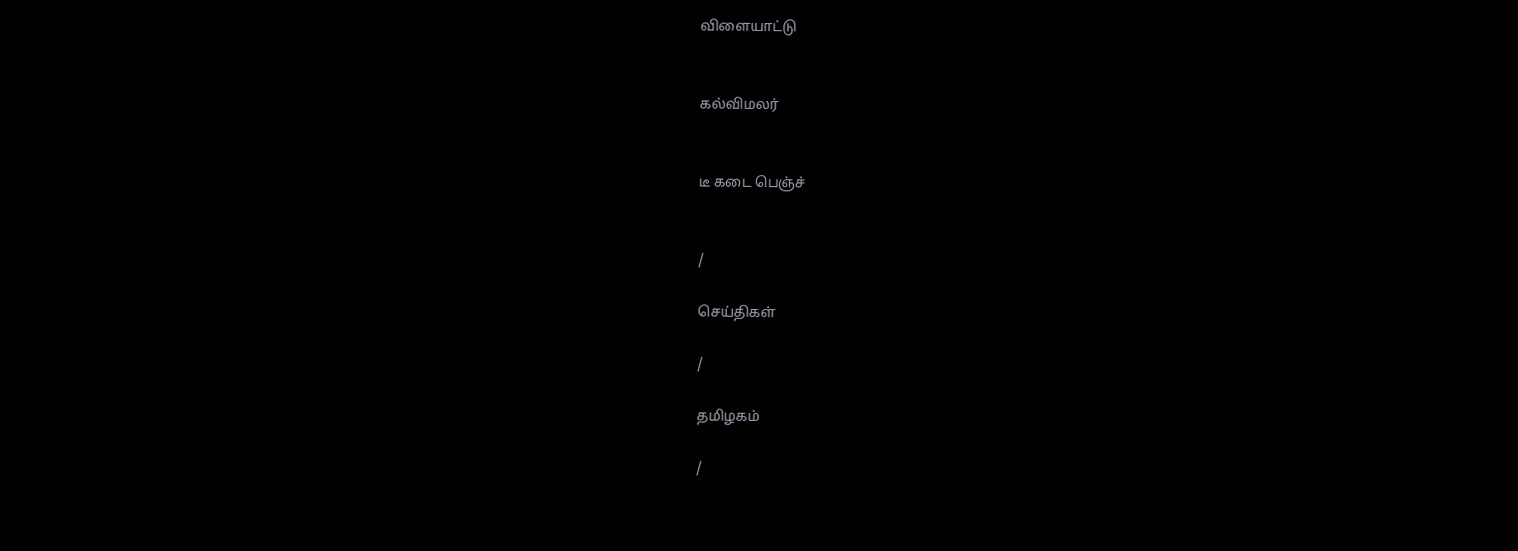விளையாட்டு


கல்விமலர்


டீ கடை பெஞ்ச்


/

செய்திகள்

/

தமிழகம்

/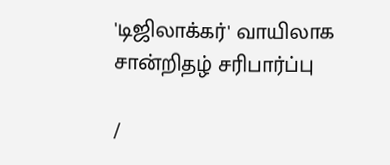'டிஜிலாக்கர்' வாயிலாக சான்றிதழ் சரிபார்ப்பு

/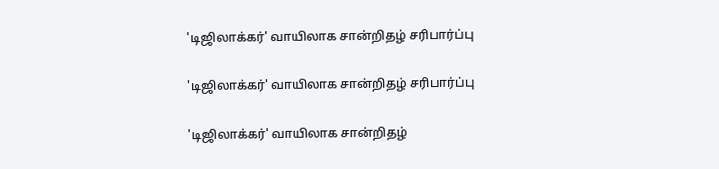'டிஜிலாக்கர்' வாயிலாக சான்றிதழ் சரிபார்ப்பு

'டிஜிலாக்கர்' வாயிலாக சான்றிதழ் சரிபார்ப்பு

'டிஜிலாக்கர்' வாயிலாக சான்றிதழ்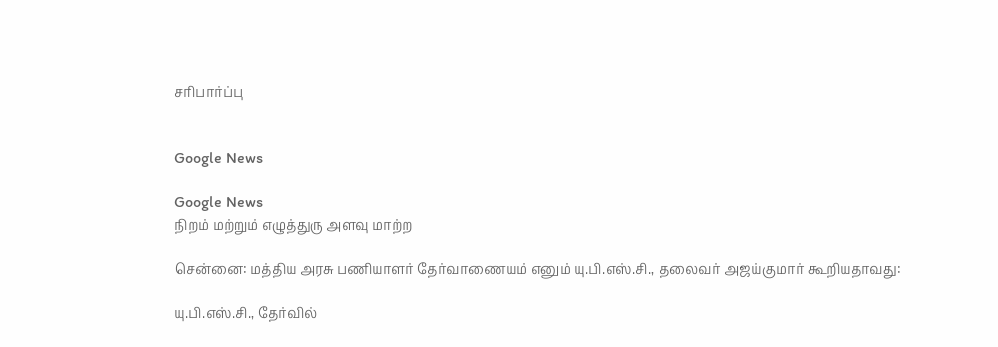சரிபார்ப்பு


Google News

Google News
நிறம் மற்றும் எழுத்துரு அளவு மாற்ற

சென்னை: மத்திய அரசு பணியாளர் தேர்வாணையம் எனும் யு.பி.எஸ்.சி., தலைவர் அஜய்குமார் கூறியதாவது:

யு.பி.எஸ்.சி., தேர்வில்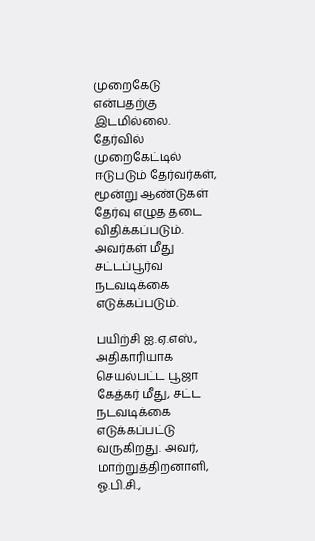முறைகேடு என்பதற்கு இடமில்லை. தேர்வில் முறைகேட்டில் ஈடுபடும் தேர்வர்கள், மூன்று ஆண்டுகள் தேர்வு எழுத தடை விதிக்கப்படும். அவர்கள் மீது சட்டப்பூர்வ நடவடிக்கை எடுக்கப்படும்.

பயிற்சி ஐ.ஏ.எஸ்., அதிகாரியாக செயல்பட்ட பூஜா கேத்கர் மீது, சட்ட நடவடிக்கை எடுக்கப்பட்டு வருகிறது. அவர், மாற்றுத்திறனாளி, ஓ.பி.சி.,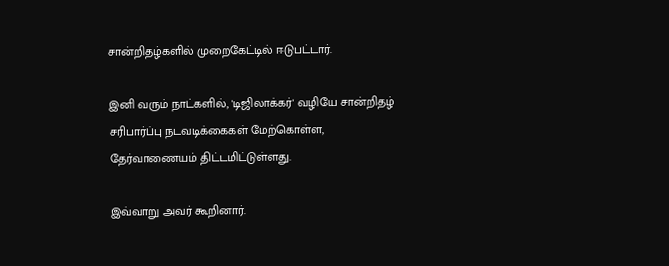சான்றிதழ்களில் முறைகேட்டில் ஈடுபட்டார்.

இனி வரும் நாட்களில், 'டிஜிலாக்கர்' வழியே சான்றிதழ் சரிபார்ப்பு நடவடிக்கைகள் மேற்கொள்ள, தேர்வாணையம் திட்டமிட்டுள்ளது.

இவ்வாறு அவர் கூறினார்.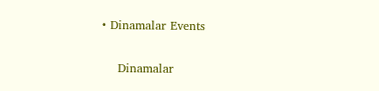• Dinamalar Events


    Dinamalar